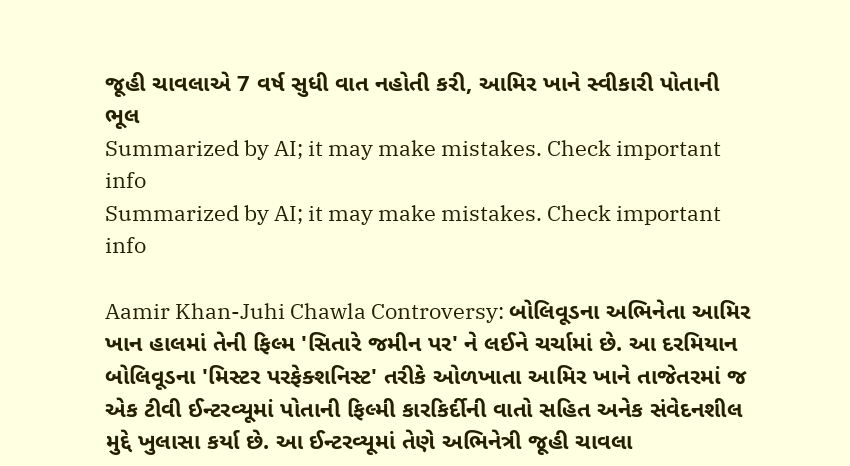જૂહી ચાવલાએ 7 વર્ષ સુધી વાત નહોતી કરી, આમિર ખાને સ્વીકારી પોતાની ભૂલ
Summarized by AI; it may make mistakes. Check important info
Summarized by AI; it may make mistakes. Check important info

Aamir Khan-Juhi Chawla Controversy: બોલિવૂડના અભિનેતા આમિર ખાન હાલમાં તેની ફિલ્મ 'સિતારે જમીન પર' ને લઈને ચર્ચામાં છે. આ દરમિયાન બોલિવૂડના 'મિસ્ટર પરફેક્શનિસ્ટ' તરીકે ઓળખાતા આમિર ખાને તાજેતરમાં જ એક ટીવી ઈન્ટરવ્યૂમાં પોતાની ફિલ્મી કારકિર્દીની વાતો સહિત અનેક સંવેદનશીલ મુદ્દે ખુલાસા કર્યા છે. આ ઈન્ટરવ્યૂમાં તેણે અભિનેત્રી જૂહી ચાવલા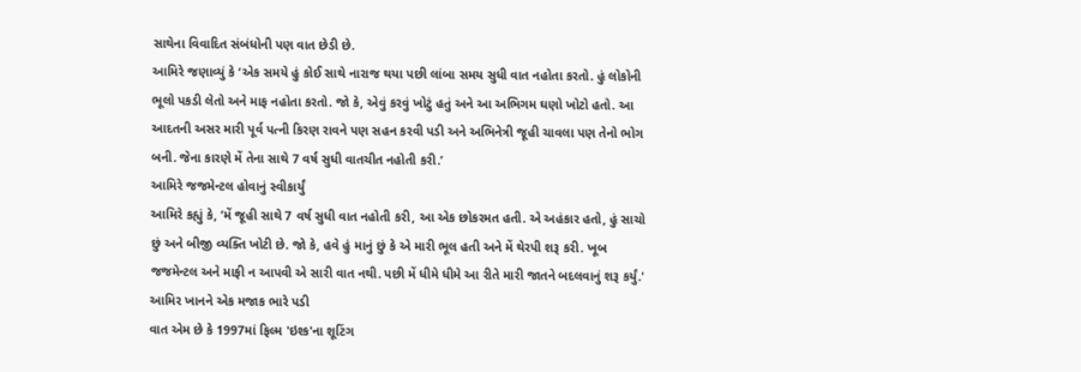સાથેના વિવાદિત સંબંધોની પણ વાત છેડી છે.
આમિરે જણાવ્યું કે ‘એક સમયે હું કોઈ સાથે નારાજ થયા પછી લાંબા સમય સુધી વાત નહોતા કરતો. હું લોકોની ભૂલો પકડી લેતો અને માફ નહોતા કરતો. જો કે, એવું કરવું ખોટું હતું અને આ અભિગમ ઘણો ખોટો હતો. આ આદતની અસર મારી પૂર્વ પત્ની કિરણ રાવને પણ સહન કરવી પડી અને અભિનેત્રી જૂહી ચાવલા પણ તેનો ભોગ બની. જેના કારણે મેં તેના સાથે 7 વર્ષ સુધી વાતચીત નહોતી કરી.’
આમિરે જજમેન્ટલ હોવાનું સ્વીકાર્યું
આમિરે કહ્યું કે, ‘મેં જૂહી સાથે 7 વર્ષ સુધી વાત નહોતી કરી, આ એક છોકરમત હતી. એ અહંકાર હતો, હું સાચો છું અને બીજી વ્યક્તિ ખોટી છે. જો કે, હવે હું માનું છું કે એ મારી ભૂલ હતી અને મેં થેરપી શરૂ કરી. ખૂબ જજમેન્ટલ અને માફી ન આપવી એ સારી વાત નથી. પછી મેં ધીમે ધીમે આ રીતે મારી જાતને બદલવાનું શરૂ કર્યું.'
આમિર ખાનને એક મજાક ભારે પડી
વાત એમ છે કે 1997માં ફિલ્મ 'ઇશ્ક'ના શૂટિંગ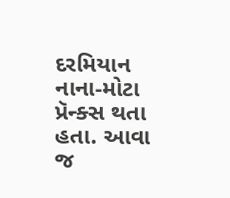દરમિયાન નાના-મોટા પ્રૅન્ક્સ થતા હતા. આવા જ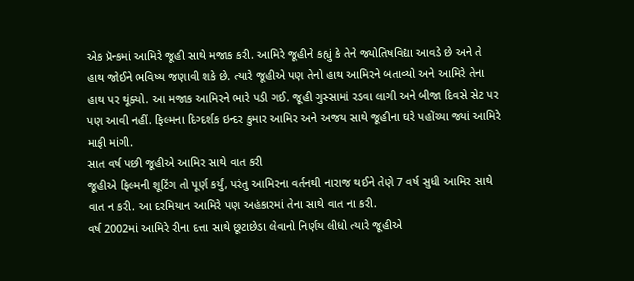એક પ્રૅન્કમાં આમિરે જૂહી સાથે મજાક કરી. આમિરે જૂહીને કહ્યું કે તેને જ્યોતિષવિદ્યા આવડે છે અને તે હાથ જોઈને ભવિષ્ય જણાવી શકે છે. ત્યારે જૂહીએ પણ તેનો હાથ આમિરને બતાવ્યો અને આમિરે તેના હાથ પર થૂંક્યો. આ મજાક આમિરને ભારે પડી ગઈ. જૂહી ગુસ્સામાં રડવા લાગી અને બીજા દિવસે સેટ પર પણ આવી નહીં. ફિલ્મના દિગ્દર્શક ઇન્દર કુમાર આમિર અને અજય સાથે જૂહીના ઘરે પહોંચ્યા જ્યાં આમિરે માફી માંગી.
સાત વર્ષ પછી જૂહીએ આમિર સાથે વાત કરી
જૂહીએ ફિલ્મની શૂટિંગ તો પૂર્ણ કર્યું, પરંતુ આમિરના વર્તનથી નારાજ થઈને તેણે 7 વર્ષ સુધી આમિર સાથે વાત ન કરી. આ દરમિયાન આમિરે પણ અહંકારમાં તેના સાથે વાત ના કરી.
વર્ષ 2002માં આમિરે રીના દત્તા સાથે છૂટાછેડા લેવાનો નિર્ણય લીધો ત્યારે જૂહીએ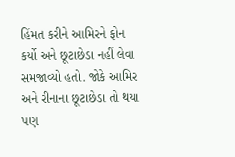હિંમત કરીને આમિરને ફોન કર્યો અને છૂટાછેડા નહીં લેવા સમજાવ્યો હતો. જોકે આમિર અને રીનાના છૂટાછેડા તો થયા પણ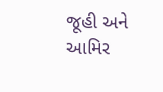જૂહી અને આમિર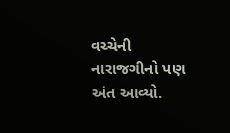વચ્ચેની નારાજગીનો પણ અંત આવ્યો.